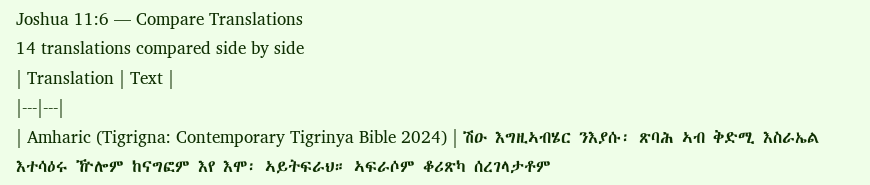Joshua 11:6 — Compare Translations
14 translations compared side by side
| Translation | Text |
|---|---|
| Amharic (Tigrigna: Contemporary Tigrinya Bible 2024) | ሽዑ እግዚኣብሄር ንእያሱ፡ ጽባሕ ኣብ ቅድሚ እስራኤል እተሳዕሩ ዅሎም ከናግፎም እየ እሞ፡ ኣይትፍራህ። ኣፍራሶም ቆሪጽካ ሰረገላታቶም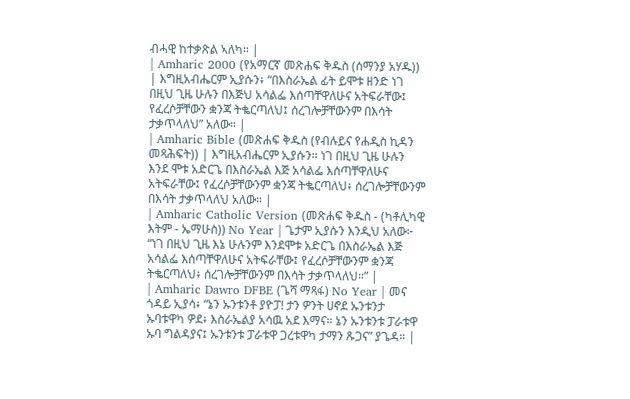ብሓዊ ከተቃጽል ኣለካ። |
| Amharic 2000 (የአማርኛ መጽሐፍ ቅዱስ (ሰማንያ አሃዱ)) | እግዚአብሔርም ኢያሱን፥ “በእስራኤል ፊት ይሞቱ ዘንድ ነገ በዚህ ጊዜ ሁሉን በእጅህ አሳልፌ እሰጣቸዋለሁና አትፍራቸው፤ የፈረሶቻቸውን ቋንጃ ትቈርጣለህ፤ ሰረገሎቻቸውንም በእሳት ታቃጥላለህ” አለው። |
| Amharic Bible (መጽሐፍ ቅዱስ (የብሉይና የሐዲስ ኪዳን መጻሕፍት)) | እግዚአብሔርም ኢያሱን። ነገ በዚህ ጊዜ ሁሉን እንደ ሞቱ አድርጌ በእስራኤል እጅ አሳልፌ እሰጣቸዋለሁና አትፍራቸው፤ የፈረሶቻቸውንም ቋንጃ ትቈርጣለህ፥ ሰረገሎቻቸውንም በእሳት ታቃጥላለህ አለው። |
| Amharic Catholic Version (መጽሐፍ ቅዱስ - (ካቶሊካዊ እትም - ኤማሁስ)) No Year | ጌታም ኢያሱን እንዲህ አለው፦ “ነገ በዚህ ጊዜ እኔ ሁሉንም እንደሞቱ አድርጌ በእስራኤል እጅ አሳልፌ እሰጣቸዋለሁና አትፍራቸው፤ የፈረሶቻቸውንም ቋንጃ ትቈርጣለህ፥ ሰረገሎቻቸውንም በእሳት ታቃጥላለህ።” |
| Amharic Dawro DFBE (ጌሻ ማጻፋ) No Year | መና ጎዳይ ኢያሳ፥ “ኔን ኡንቱንቶ ያዮፓ! ታን ዎንት ሀኖደ ኡንቱንታ ኡባቱዋካ ዎደ፥ እስራኤልያ አሳዉ አደ እማና። ኔን ኡንቱንቱ ፓራቱዋ ኡባ ግልዳያና፤ ኡንቱንቱ ፓራቱዋ ጋረቱዋካ ታማን ጹጋና” ያጌዳ። |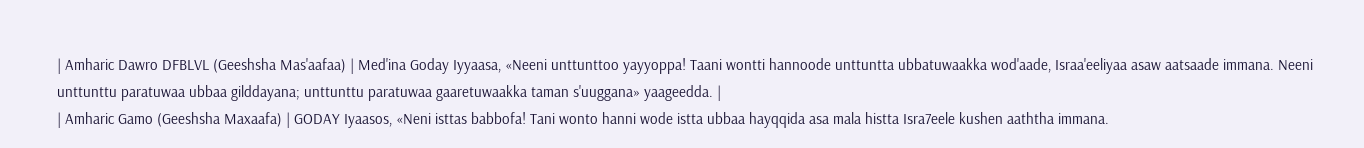| Amharic Dawro DFBLVL (Geeshsha Mas'aafaa) | Med'ina Goday Iyyaasa, «Neeni unttunttoo yayyoppa! Taani wontti hannoode unttuntta ubbatuwaakka wod'aade, Israa'eeliyaa asaw aatsaade immana. Neeni unttunttu paratuwaa ubbaa gilddayana; unttunttu paratuwaa gaaretuwaakka taman s'uuggana» yaageedda. |
| Amharic Gamo (Geeshsha Maxaafa) | GODAY Iyaasos, «Neni isttas babbofa! Tani wonto hanni wode istta ubbaa hayqqida asa mala histta Isra7eele kushen aaththa immana.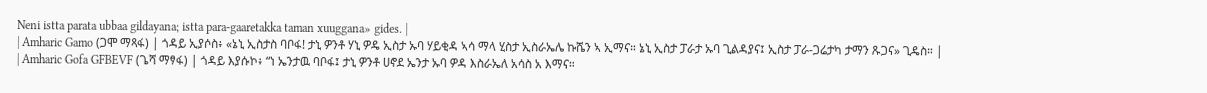Neni istta parata ubbaa gildayana; istta para-gaaretakka taman xuuggana» gides. |
| Amharic Gamo (ጋሞ ማጻፋ) | ጎዳይ ኢያሶስ፥ «ኔኒ ኢስታስ ባቦፋ! ታኒ ዎንቶ ሃኒ ዎዴ ኢስታ ኡባ ሃይቂዳ ኣሳ ማላ ሂስታ ኢስራኤሌ ኩሼን ኣ ኢማና። ኔኒ ኢስታ ፓራታ ኡባ ጊልዳያና፤ ኢስታ ፓራ-ጋሬታካ ታማን ጹጋና» ጊዴስ። |
| Amharic Gofa GFBEVF (ጌሻ ማፃፋ) | ጎዳይ እያሱኮ፥ “ነ ኤንታዉ ባቦፋ፤ ታኒ ዎንቶ ሀኖደ ኤንታ ኡባ ዎዳ እስራኤለ አሳስ አ እማና።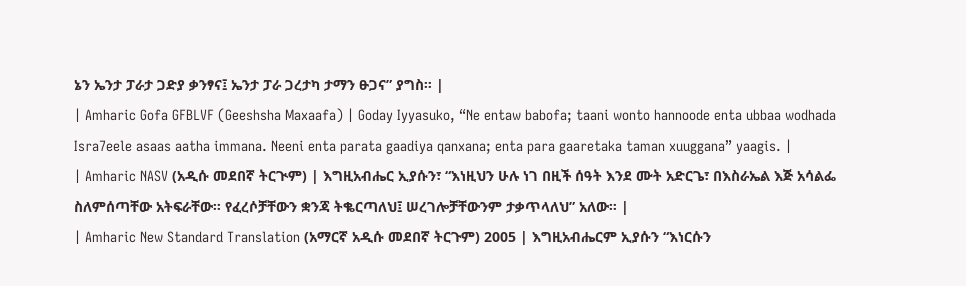ኔን ኤንታ ፓራታ ጋድያ ቃንፃና፤ ኤንታ ፓራ ጋረታካ ታማን ፁጋና” ያግስ። |
| Amharic Gofa GFBLVF (Geeshsha Maxaafa) | Goday Iyyasuko, “Ne entaw babofa; taani wonto hannoode enta ubbaa wodhada Isra7eele asaas aatha immana. Neeni enta parata gaadiya qanxana; enta para gaaretaka taman xuuggana” yaagis. |
| Amharic NASV (አዲሱ መደበኛ ትርጒም) | እግዚአብሔር ኢያሱን፣ “እነዚህን ሁሉ ነገ በዚች ሰዓት እንደ ሙት አድርጌ፣ በእስራኤል እጅ አሳልፌ ስለምሰጣቸው አትፍራቸው። የፈረሶቻቸውን ቋንጃ ትቈርጣለህ፤ ሠረገሎቻቸውንም ታቃጥላለህ” አለው። |
| Amharic New Standard Translation (አማርኛ አዲሱ መደበኛ ትርጉም) 2005 | እግዚአብሔርም ኢያሱን “እነርሱን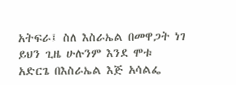አትፍራ፤ ስለ እስራኤል በመዋጋት ነገ ይህን ጊዜ ሁሉንም እንደ ሞቱ አድርጌ በእስራኤል እጅ አሳልፌ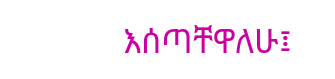እሰጣቸዋለሁ፤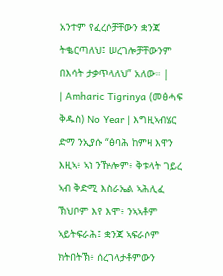አንተም የፈረሶቻቸውን ቋንጃ ትቈርጣለህ፤ ሠረገሎቻቸውንም በእሳት ታቃጥላለህ” አለው። |
| Amharic Tigrinya (መፅሓፍ ቅዱስ) No Year | እግዚኣብሄር ድማ ንኢያሱ “ፅባሕ ከምዛ እዋን እዚኣ፥ ኣነ ንዅሎም፥ ቅቱላት ገይረ ኣብ ቅድሚ እስራኤል ኣሕሊፈ ኽህቦም እየ እሞ፥ ንኣኣቶም ኣይትፍራሕ፤ ቋንጃ ኣፍራሶም ክትበትኽ፥ ሰረገላታቶምውን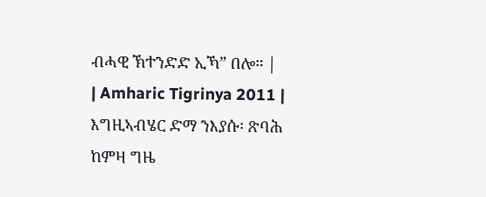ብሓዊ ኽተንድድ ኢኻ” በሎ። |
| Amharic Tigrinya 2011 | እግዚኣብሄር ድማ ንእያሱ፡ ጽባሕ ከምዛ ግዜ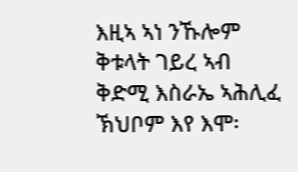እዚኣ ኣነ ንኹሎም ቅቱላት ገይረ ኣብ ቅድሚ እስራኤ ኣሕሊፈ ኽህቦም እየ እሞ፡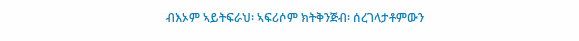ብእኦም ኣይትፍራህ፡ ኣፍሪሶም ክትቅንጅብ፡ ሰረገላታቶምውን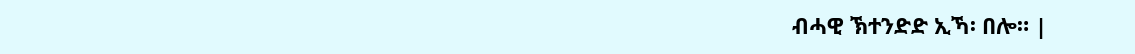ብሓዊ ኽተንድድ ኢኻ፡ በሎ። |